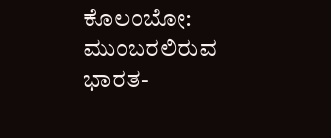ಕೊಲಂಬೋ: ಮುಂಬರಲಿರುವ ಭಾರತ-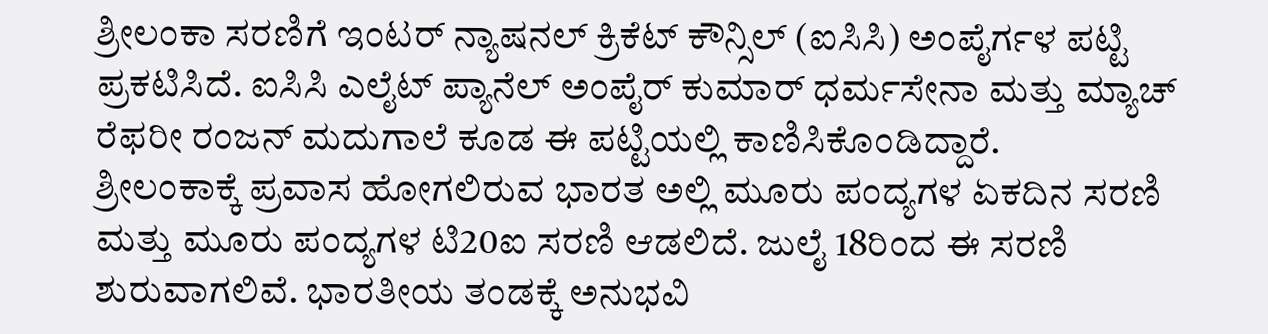ಶ್ರೀಲಂಕಾ ಸರಣಿಗೆ ಇಂಟರ್ ನ್ಯಾಷನಲ್ ಕ್ರಿಕೆಟ್ ಕೌನ್ಸಿಲ್ (ಐಸಿಸಿ) ಅಂಪೈರ್ಗಳ ಪಟ್ಟಿ ಪ್ರಕಟಿಸಿದೆ. ಐಸಿಸಿ ಎಲೈಟ್ ಪ್ಯಾನೆಲ್ ಅಂಪೈರ್ ಕುಮಾರ್ ಧರ್ಮಸೇನಾ ಮತ್ತು ಮ್ಯಾಚ್ ರೆಫರೀ ರಂಜನ್ ಮದುಗಾಲೆ ಕೂಡ ಈ ಪಟ್ಟಿಯಲ್ಲಿ ಕಾಣಿಸಿಕೊಂಡಿದ್ದಾರೆ.
ಶ್ರೀಲಂಕಾಕ್ಕೆ ಪ್ರವಾಸ ಹೋಗಲಿರುವ ಭಾರತ ಅಲ್ಲಿ ಮೂರು ಪಂದ್ಯಗಳ ಏಕದಿನ ಸರಣಿ ಮತ್ತು ಮೂರು ಪಂದ್ಯಗಳ ಟಿ20ಐ ಸರಣಿ ಆಡಲಿದೆ. ಜುಲೈ 18ರಿಂದ ಈ ಸರಣಿ ಶುರುವಾಗಲಿವೆ. ಭಾರತೀಯ ತಂಡಕ್ಕೆ ಅನುಭವಿ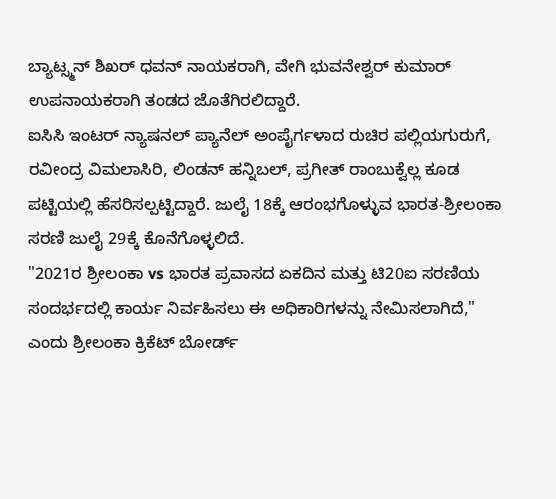ಬ್ಯಾಟ್ಸ್ಮನ್ ಶಿಖರ್ ಧವನ್ ನಾಯಕರಾಗಿ, ವೇಗಿ ಭುವನೇಶ್ವರ್ ಕುಮಾರ್ ಉಪನಾಯಕರಾಗಿ ತಂಡದ ಜೊತೆಗಿರಲಿದ್ದಾರೆ.
ಐಸಿಸಿ ಇಂಟರ್ ನ್ಯಾಷನಲ್ ಪ್ಯಾನೆಲ್ ಅಂಪೈರ್ಗಳಾದ ರುಚಿರ ಪಲ್ಲಿಯಗುರುಗೆ, ರವೀಂದ್ರ ವಿಮಲಾಸಿರಿ, ಲಿಂಡನ್ ಹನ್ನಿಬಲ್, ಪ್ರಗೀತ್ ರಾಂಬುಕ್ವೆಲ್ಲ ಕೂಡ ಪಟ್ಟಿಯಲ್ಲಿ ಹೆಸರಿಸಲ್ಪಟ್ಟಿದ್ದಾರೆ. ಜುಲೈ 18ಕ್ಕೆ ಆರಂಭಗೊಳ್ಳುವ ಭಾರತ-ಶ್ರೀಲಂಕಾ ಸರಣಿ ಜುಲೈ 29ಕ್ಕೆ ಕೊನೆಗೊಳ್ಳಲಿದೆ.
"2021ರ ಶ್ರೀಲಂಕಾ vs ಭಾರತ ಪ್ರವಾಸದ ಏಕದಿನ ಮತ್ತು ಟಿ20ಐ ಸರಣಿಯ ಸಂದರ್ಭದಲ್ಲಿ ಕಾರ್ಯ ನಿರ್ವಹಿಸಲು ಈ ಅಧಿಕಾರಿಗಳನ್ನು ನೇಮಿಸಲಾಗಿದೆ," ಎಂದು ಶ್ರೀಲಂಕಾ ಕ್ರಿಕೆಟ್ ಬೋರ್ಡ್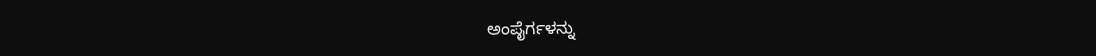ಅಂಪೈರ್ಗಳನ್ನು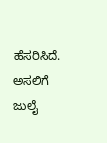ಹೆಸರಿಸಿದೆ. ಅಸಲಿಗೆ ಜುಲೈ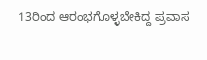13ರಿಂದ ಆರಂಭಗೊಳ್ಳಬೇಕಿದ್ದ ಪ್ರವಾಸ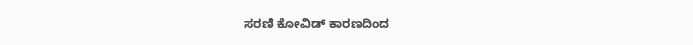ಸರಣಿ ಕೋವಿಡ್ ಕಾರಣದಿಂದ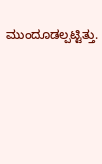ಮುಂದೂಡಲ್ಪಟ್ಟಿತ್ತು.